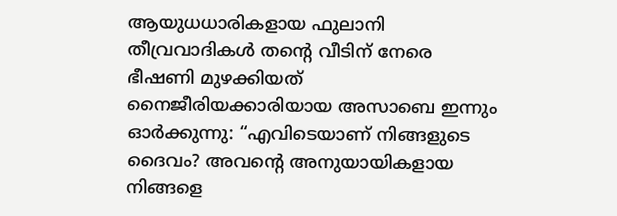ആയുധധാരികളായ ഫുലാനി തീവ്രവാദികൾ തന്റെ വീടിന് നേരെ ഭീഷണി മുഴക്കിയത് നൈജീരിയക്കാരിയായ അസാബെ ഇന്നും ഓർക്കുന്നു: “എവിടെയാണ് നിങ്ങളുടെ ദൈവം? അവന്റെ അനുയായികളായ നിങ്ങളെ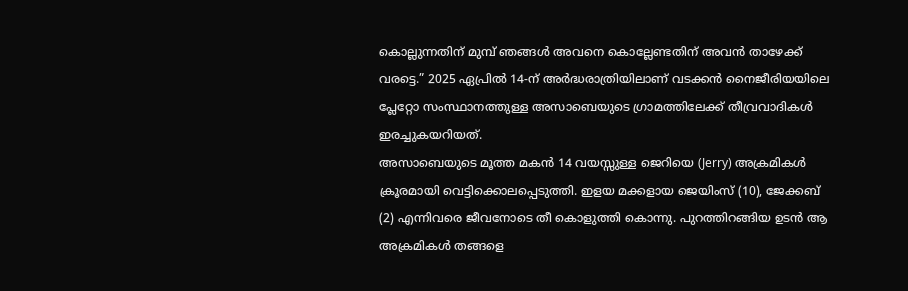കൊല്ലുന്നതിന് മുമ്പ് ഞങ്ങൾ അവനെ കൊല്ലേണ്ടതിന് അവൻ താഴേക്ക് വരട്ടെ.” 2025 ഏപ്രിൽ 14-ന് അർദ്ധരാത്രിയിലാണ് വടക്കൻ നൈജീരിയയിലെ പ്ലേറ്റോ സംസ്ഥാനത്തുള്ള അസാബെയുടെ ഗ്രാമത്തിലേക്ക് തീവ്രവാദികൾ ഇരച്ചുകയറിയത്.
അസാബെയുടെ മൂത്ത മകൻ 14 വയസ്സുള്ള ജെറിയെ (Jerry) അക്രമികൾ ക്രൂരമായി വെട്ടിക്കൊലപ്പെടുത്തി. ഇളയ മക്കളായ ജെയിംസ് (10), ജേക്കബ് (2) എന്നിവരെ ജീവനോടെ തീ കൊളുത്തി കൊന്നു. പുറത്തിറങ്ങിയ ഉടൻ ആ അക്രമികൾ തങ്ങളെ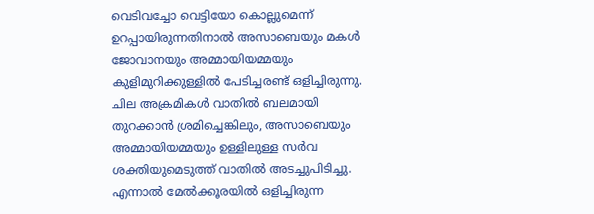വെടിവച്ചോ വെട്ടിയോ കൊല്ലുമെന്ന് ഉറപ്പായിരുന്നതിനാൽ അസാബെയും മകൾ ജോവാനയും അമ്മായിയമ്മയും കുളിമുറിക്കുള്ളിൽ പേടിച്ചരണ്ട് ഒളിച്ചിരുന്നു. ചില അക്രമികൾ വാതിൽ ബലമായി തുറക്കാൻ ശ്രമിച്ചെങ്കിലും, അസാബെയും അമ്മായിയമ്മയും ഉള്ളിലുള്ള സർവ ശക്തിയുമെടുത്ത് വാതിൽ അടച്ചുപിടിച്ചു. എന്നാൽ മേൽക്കൂരയിൽ ഒളിച്ചിരുന്ന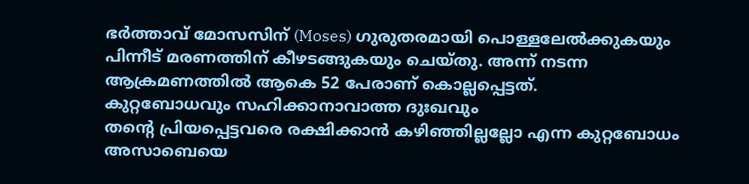ഭർത്താവ് മോസസിന് (Moses) ഗുരുതരമായി പൊള്ളലേൽക്കുകയും പിന്നീട് മരണത്തിന് കീഴടങ്ങുകയും ചെയ്തു. അന്ന് നടന്ന ആക്രമണത്തിൽ ആകെ 52 പേരാണ് കൊല്ലപ്പെട്ടത്.
കുറ്റബോധവും സഹിക്കാനാവാത്ത ദുഃഖവും
തന്റെ പ്രിയപ്പെട്ടവരെ രക്ഷിക്കാൻ കഴിഞ്ഞില്ലല്ലോ എന്ന കുറ്റബോധം അസാബെയെ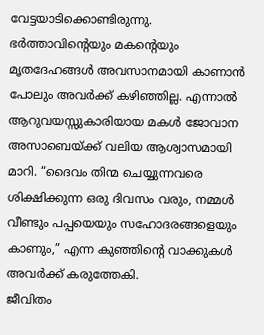വേട്ടയാടിക്കൊണ്ടിരുന്നു. ഭർത്താവിന്റെയും മകന്റെയും മൃതദേഹങ്ങൾ അവസാനമായി കാണാൻ പോലും അവർക്ക് കഴിഞ്ഞില്ല. എന്നാൽ ആറുവയസ്സുകാരിയായ മകൾ ജോവാന അസാബെയ്ക്ക് വലിയ ആശ്വാസമായി മാറി. “ദൈവം തിന്മ ചെയ്യുന്നവരെ ശിക്ഷിക്കുന്ന ഒരു ദിവസം വരും, നമ്മൾ വീണ്ടും പപ്പയെയും സഹോദരങ്ങളെയും കാണും,” എന്ന കുഞ്ഞിന്റെ വാക്കുകൾ അവർക്ക് കരുത്തേകി.
ജീവിതം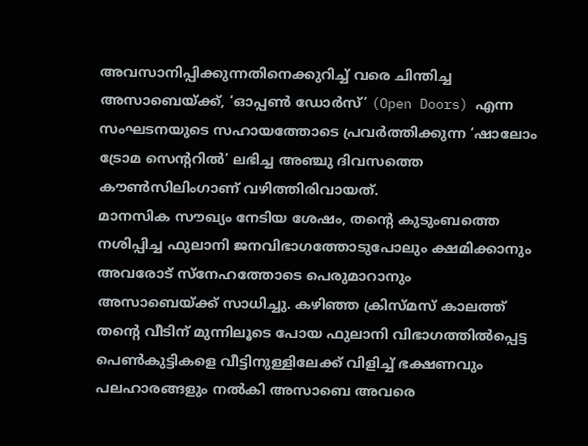അവസാനിപ്പിക്കുന്നതിനെക്കുറിച്ച് വരെ ചിന്തിച്ച അസാബെയ്ക്ക്, ‘ഓപ്പൺ ഡോർസ്’ (Open Doors) എന്ന സംഘടനയുടെ സഹായത്തോടെ പ്രവർത്തിക്കുന്ന ‘ഷാലോം ട്രോമ സെന്ററിൽ’ ലഭിച്ച അഞ്ചു ദിവസത്തെ കൗൺസിലിംഗാണ് വഴിത്തിരിവായത്.
മാനസിക സൗഖ്യം നേടിയ ശേഷം, തന്റെ കുടുംബത്തെ നശിപ്പിച്ച ഫുലാനി ജനവിഭാഗത്തോടുപോലും ക്ഷമിക്കാനും അവരോട് സ്നേഹത്തോടെ പെരുമാറാനും അസാബെയ്ക്ക് സാധിച്ചു. കഴിഞ്ഞ ക്രിസ്മസ് കാലത്ത് തന്റെ വീടിന് മുന്നിലൂടെ പോയ ഫുലാനി വിഭാഗത്തിൽപ്പെട്ട പെൺകുട്ടികളെ വീട്ടിനുള്ളിലേക്ക് വിളിച്ച് ഭക്ഷണവും പലഹാരങ്ങളും നൽകി അസാബെ അവരെ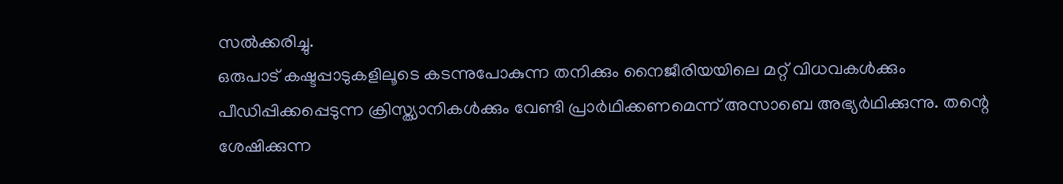സൽക്കരിച്ചു.
ഒരുപാട് കഷ്ടപ്പാടുകളിലൂടെ കടന്നുപോകുന്ന തനിക്കും നൈജീരിയയിലെ മറ്റ് വിധവകൾക്കും പീഡിപ്പിക്കപ്പെടുന്ന ക്രിസ്ത്യാനികൾക്കും വേണ്ടി പ്രാർഥിക്കണമെന്ന് അസാബെ അഭ്യർഥിക്കുന്നു. തന്റെ ശേഷിക്കുന്ന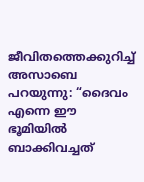ജീവിതത്തെക്കുറിച്ച് അസാബെ പറയുന്നു: “ദൈവം എന്നെ ഈ ഭൂമിയിൽ ബാക്കിവച്ചത്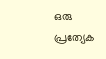ഒരു പ്രത്യേക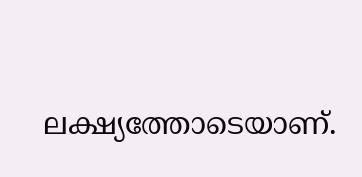ലക്ഷ്യത്തോടെയാണ്.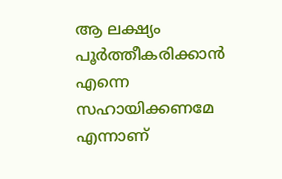ആ ലക്ഷ്യം പൂർത്തീകരിക്കാൻ എന്നെ സഹായിക്കണമേ എന്നാണ്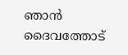ഞാൻ ദൈവത്തോട്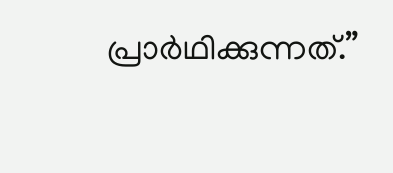പ്രാർഥിക്കുന്നത്.”